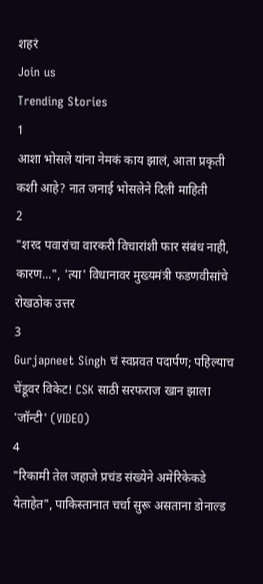शहरं
Join us
Trending Stories
1
आशा भोसले यांना नेमकं काय झालं, आता प्रकृती कशी आहे? नात जनाई भोसलेने दिली माहिती
2
"शरद पवारांचा वारकरी विचारांशी फार संबंध नाही, कारण...", 'त्या' विधानावर मुख्यमंत्री फडणवीसांचे रोखठोक उत्तर
3
Gurjapneet Singh चं स्वप्नवत पदार्पण; पहिल्याच चेंडूवर विकेट! CSK साठी सरफराज खान झाला 'जॉन्टी' (VIDEO)
4
"रिकामी तेल जहाजे प्रचंड संख्येने अमेरिकेकडे येताहेत", पाकिस्तानात चर्चा सुरू असताना डोनाल्ड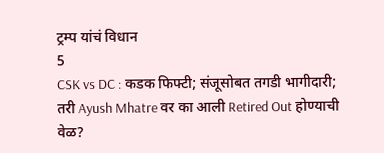ट्रम्प यांचं विधान
5
CSK vs DC : कडक फिफ्टी; संजूसोबत तगडी भागीदारी; तरी Ayush Mhatre वर का आली Retired Out होण्याची वेळ?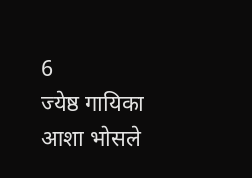6
ज्येष्ठ गायिका आशा भोसले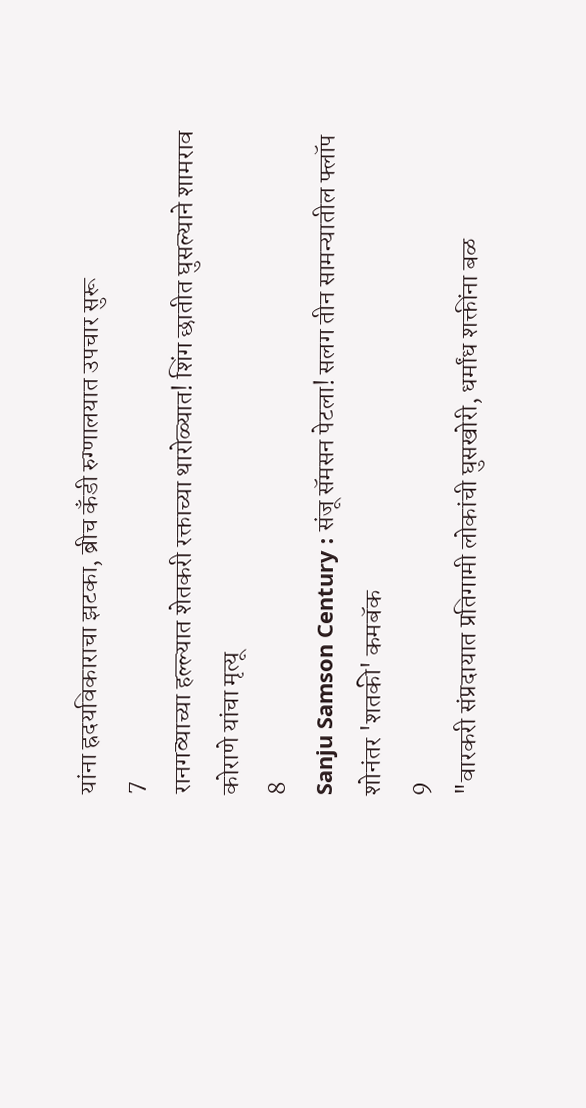यांना ह्रदयविकाराचा झटका, ब्रीच कँडी रुग्णालयात उपचार सुरू
7
रानगव्याच्या हल्ल्यात शेतकरी रक्ताच्या थारोळ्यात! शिंग छातीत घुसल्याने शामराव कोराणे यांचा मृत्यू
8
Sanju Samson Century : संजू सॅमसन पेटला! सलग तीन सामन्यातील फ्लॉप शोनंतर 'शतकी' कमबॅक
9
"वारकरी संप्रदायात प्रतिगामी लोकांची घुसखोरी, धर्मांध शक्तींना बळ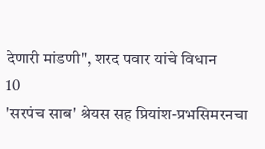देणारी मांडणी", शरद पवार यांचे विधान
10
'सरपंच साब' श्रेयस सह प्रियांश-प्रभसिमरनचा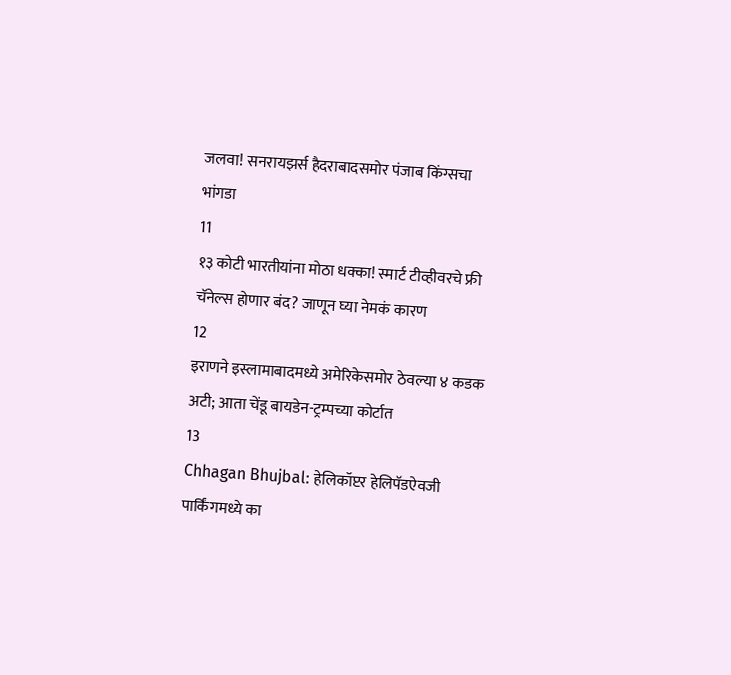जलवा! सनरायझर्स हैदराबादसमोर पंजाब किंग्सचा भांगडा
11
१३ कोटी भारतीयांना मोठा धक्का! स्मार्ट टीव्हीवरचे फ्री चॅनेल्स होणार बंद? जाणून घ्या नेमकं कारण
12
इराणने इस्लामाबादमध्ये अमेरिकेसमोर ठेवल्या ४ कडक अटी; आता चेंडू बायडेन-ट्रम्पच्या कोर्टात
13
Chhagan Bhujbal: हेलिकॉप्टर हेलिपॅडऐवजी पार्किंगमध्ये का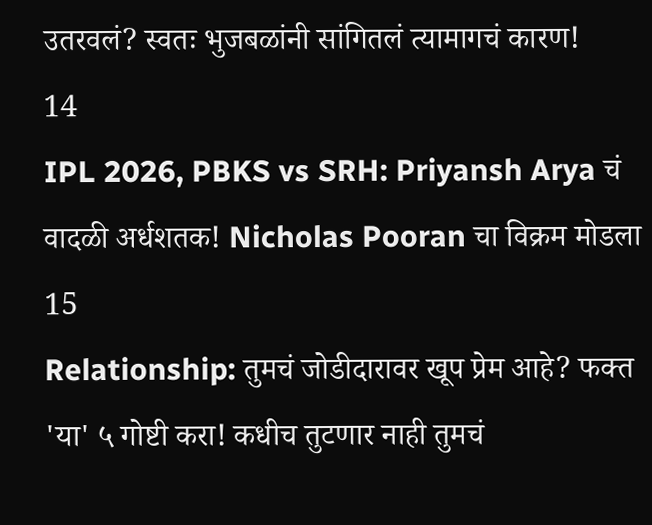उतरवलं? स्वतः भुजबळांनी सांगितलं त्यामागचं कारण!
14
IPL 2026, PBKS vs SRH: Priyansh Arya चं वादळी अर्धशतक! Nicholas Pooran चा विक्रम मोडला
15
Relationship: तुमचं जोडीदारावर खूप प्रेम आहे? फक्त 'या' ५ गोष्टी करा! कधीच तुटणार नाही तुमचं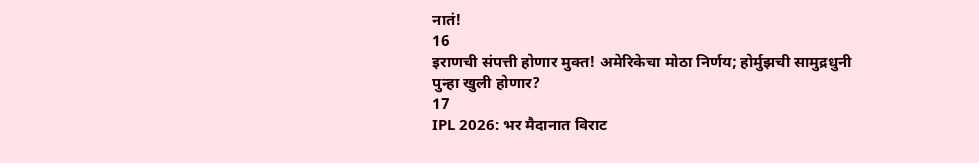नातं!
16
इराणची संपत्ती होणार मुक्त! अमेरिकेचा मोठा निर्णय; होर्मुझची सामुद्रधुनी पुन्हा खुली होणार?
17
IPL 2026: भर मैदानात विराट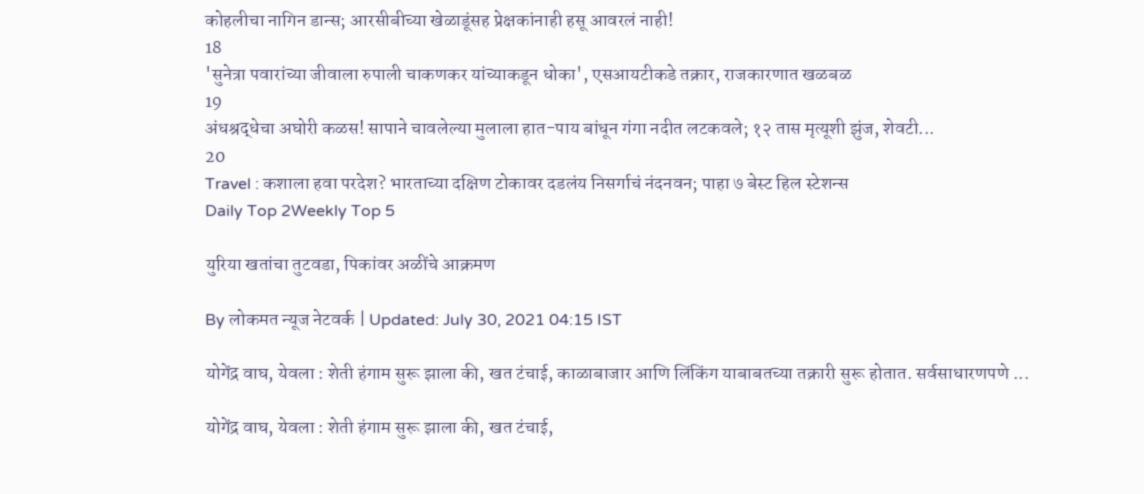कोहलीचा नागिन डान्स; आरसीबीच्या खेळाडूंसह प्रेक्षकांनाही हसू आवरलं नाही!
18
'सुनेत्रा पवारांच्या जीवाला रुपाली चाकणकर यांच्याकडून धोका', एसआयटीकडे तक्रार, राजकारणात खळबळ
19
अंधश्रद्धेचा अघोरी कळस! सापाने चावलेल्या मुलाला हात-पाय बांधून गंगा नदीत लटकवले; १२ तास मृत्यूशी झुंज, शेवटी...
20
Travel : कशाला हवा परदेश? भारताच्या दक्षिण टोकावर दडलंय निसर्गाचं नंदनवन; पाहा ७ बेस्ट हिल स्टेशन्स
Daily Top 2Weekly Top 5

युरिया खतांचा तुटवडा, पिकांवर अळींचे आक्रमण

By लोकमत न्यूज नेटवर्क | Updated: July 30, 2021 04:15 IST

योगेंद्र वाघ, येवला : शेती हंगाम सुरू झाला की, खत टंचाई, काळाबाजार आणि लिंकिंग याबाबतच्या तक्रारी सुरू होतात. सर्वसाधारणपणे ...

योगेंद्र वाघ, येवला : शेती हंगाम सुरू झाला की, खत टंचाई,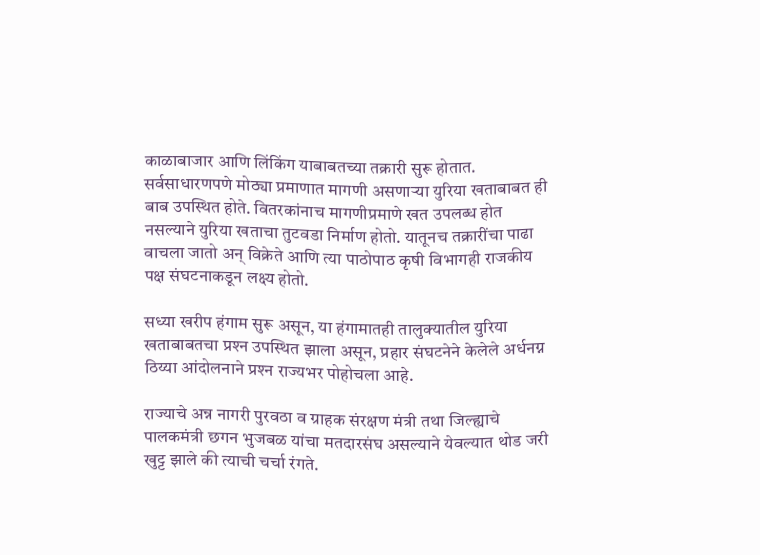काळाबाजार आणि लिंकिंग याबाबतच्या तक्रारी सुरू होतात. सर्वसाधारणपणे मोठ्या प्रमाणात मागणी असणाऱ्या युरिया खताबाबत ही बाब उपस्थित होते. वितरकांनाच मागणीप्रमाणे खत उपलब्ध होत नसल्याने युरिया खताचा तुटवडा निर्माण होतो. यातूनच तक्रारींचा पाढा वाचला जातो अन् विक्रेते आणि त्या पाठोपाठ कृषी विभागही राजकीय पक्ष संघटनाकडून लक्ष्य होतो.

सध्या खरीप हंगाम सुरू असून, या हंगामातही तालुक्यातील युरिया खताबाबतचा प्रश्‍न उपस्थित झाला असून, प्रहार संघटनेने केलेले अर्धनग्न ठिय्या आंदोलनाने प्रश्‍न राज्यभर पोहोचला आहे.

राज्याचे अन्न नागरी पुरवठा व ग्राहक संरक्षण मंत्री तथा जिल्ह्याचे पालकमंत्री छगन भुजबळ यांचा मतदारसंघ असल्याने येवल्यात थोड जरी खुट्ट झाले की त्याची चर्चा रंगते.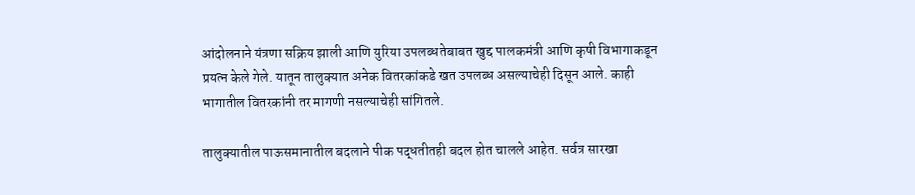आंदोलनाने यंत्रणा सक्रिय झाली आणि युरिया उपलब्धतेबाबत खुद्द पालकमंत्री आणि कृषी विभागाकडून प्रयत्न केले गेले. यातून तालुक्यात अनेक वितरकांकडे खत उपलब्ध असल्याचेही दिसून आले. काही भागातील वितरकांनी तर मागणी नसल्याचेही सांगितले.

तालुक्यातील पाऊसमानातील बदलाने पीक पद्धतीतही बदल होत चालले आहेत. सर्वत्र सारखा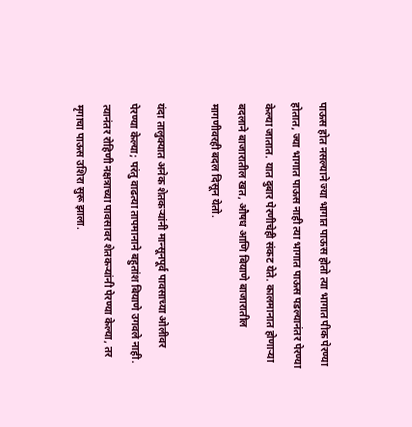पाऊस होत नसल्याने ज्या भागात पाऊस होतो त्या भागात पीक पेरण्या होतात, ज्या भागात पाऊस नाही त्या भागात पाऊस पडल्यानंतर पेरण्या केल्या जातात. यात दुबार पेरणीचेही संकट येते. कालमानात होणाऱ्या बदलाने बाजारातील खत, औषध आणि बियाणे बाजारातील मागणीवरही बदल दिसून येतो.

यंदा तालुक्यात अनेक शेतकऱ्यांनी मान्सूनपूर्व पावसाच्या ओलीवर पेरण्या केल्या; परंतु वाढत्या तापमानाने बहुतांश बियाणे उगवले नाही. त्यानंतर रोहिणी नक्षत्राच्या पावसावर शेतकऱ्यांनी पेरण्या केल्या, तर मृगाचा पाऊस उशिरा सुरू झाला.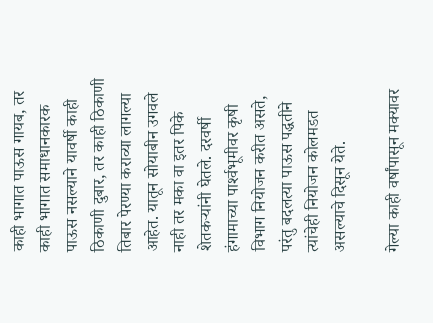काही भागात पाऊस गायब, तर काही भागात समाधानकारक पाऊस नसल्याने यावर्षी काही ठिकाणी दुबार, तर काही ठिकाणी तिबार पेरण्या कराव्या लागल्या आहेत. यातून सोयाबीन उगवले नाही तर मका वा इतर पिके शेतकऱ्यांनी घेतले. दरवर्षी हंगामाच्या पार्श्‍वभूमीवर कृषी विभाग नियोजन करीत असते, परंतु बदलत्या पाऊस पद्धतीने त्यांचेही नियोजन कोलमडत असल्याचे दिसून येते.

गेल्या काही वर्षांपासून मक्यावर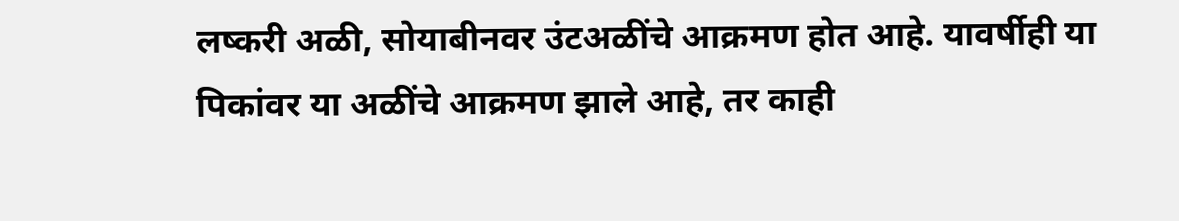लष्करी अळी, सोयाबीनवर उंटअळींचे आक्रमण होत आहे. यावर्षीही या पिकांवर या अळींचे आक्रमण झाले आहे, तर काही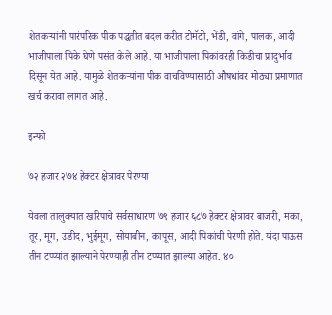शेतकऱ्यांनी पारंपरिक पीक पद्धतीत बदल करीत टोमॅटो, भेंडी, वांगे, पालक, आदी भाजीपाला पिके घेणे पसंत केले आहे. या भाजीपाला पिकांवरही किडीचा प्रादुर्भाव दिसून येत आहे. यामुळे शेतकऱ्यांना पीक वाचविण्यासाठी औषधांवर मोठ्या प्रमाणात खर्च करावा लागत आहे.

इन्फो

७२ हजार २७४ हेक्टर क्षेत्रावर पेरण्या

येवला तालुक्यात खरिपाचे सर्वसाधारण ७९ हजार ६८७ हेक्टर क्षेत्रावर बाजरी, मका, तूर, मूग, उडीद, भुईमूग, सोयाबीन, कापूस, आदी पिकांची पेरणी होते. यंदा पाऊस तीन टप्प्यांत झाल्याने पेरण्याही तीन टप्प्यात झाल्या आहेत. ४०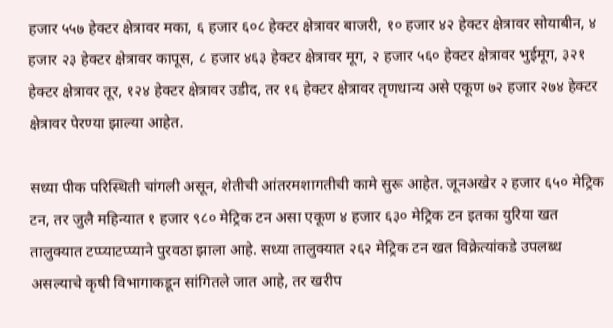हजार ५५७ हेक्टर क्षेत्रावर मका, ६ हजार ६०८ हेक्टर क्षेत्रावर बाजरी, १० हजार ४२ हेक्टर क्षेत्रावर सोयाबीन, ४ हजार २३ हेक्टर क्षेत्रावर कापूस, ८ हजार ४६३ हेक्टर क्षेत्रावर मूग, २ हजार ५६० हेक्टर क्षेत्रावर भुईमूग, ३२१ हेक्टर क्षेत्रावर तूर, १२४ हेक्टर क्षेत्रावर उडीद, तर १६ हेक्टर क्षेत्रावर तृणधान्य असे एकूण ७२ हजार २७४ हेक्टर क्षेत्रावर पेरण्या झाल्या आहेत.

सध्या पीक परिस्थिती चांगली असून, शेतीची आंतरमशागतीची कामे सुरू आहेत. जूनअखेर २ हजार ६५० मेट्रिक टन, तर जुलै महिन्यात १ हजार ९८० मेट्रिक टन असा एकूण ४ हजार ६३० मेट्रिक टन इतका युरिया खत तालुक्यात टप्प्याटप्प्याने पुरवठा झाला आहे. सध्या तालुक्यात २६२ मेट्रिक टन खत विक्रेत्यांकडे उपलब्ध असल्याचे कृषी विभागाकडून सांगितले जात आहे, तर खरीप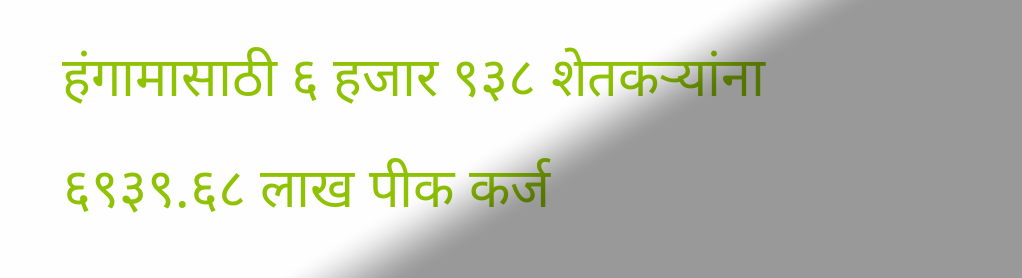हंगामासाठी ६ हजार ९३८ शेतकऱ्यांना ६९३९.६८ लाख पीक कर्ज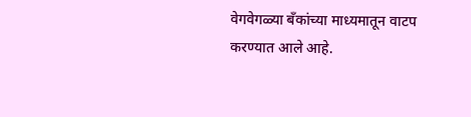वेगवेगळ्या बँकांच्या माध्यमातून वाटप करण्यात आले आहे.